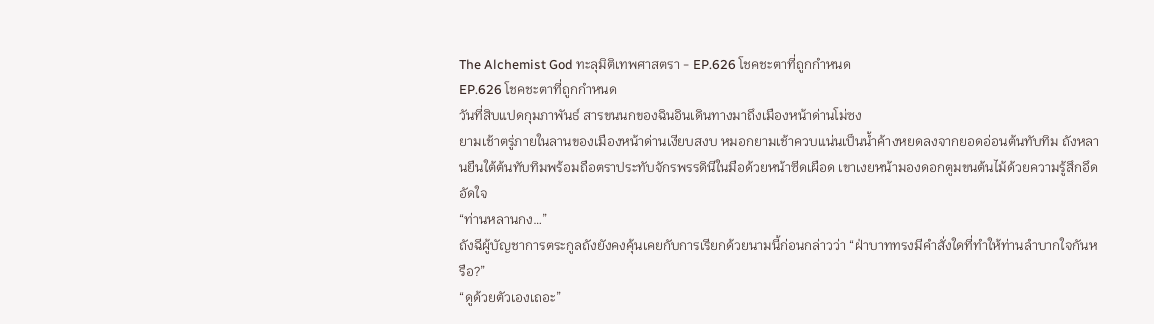The Alchemist God ทะลุมิติเทพศาสตรา - EP.626 โชคชะตาที่ถูกกำหนด
EP.626 โชคชะตาที่ถูกกำหนด
วันที่สิบแปดกุมภาพันธ์ สารขนนกของฉินอินเดินทางมาถึงเมืองหน้าด่านโม่ซง
ยามเช้าตรู่ภายในลานของเมืองหน้าด่านเงียบสงบ หมอกยามเช้าควบแน่นเป็นน้ำค้างหยดลงจากยอดอ่อนต้นทับทิม ถังหลานยืนใต้ต้นทับทิมพร้อมถือตราประทับจักรพรรดินีในมือด้วยหน้าซีดเผือด เขาเงยหน้ามองดอกตูมขนต้นไม้ด้วยความรู้สึกอึดอัดใจ
“ท่านหลานกง…”
ถังฉีผู้บัญชาการตระกูลถังยังคงคุ้นเคยกับการเรียกด้วยนามนี้ก่อนกล่าวว่า “ฝ่าบาททรงมีคำสั่งใดที่ทำให้ท่านลำบากใจกันหรือ?”
“ดูด้วยตัวเองเถอะ”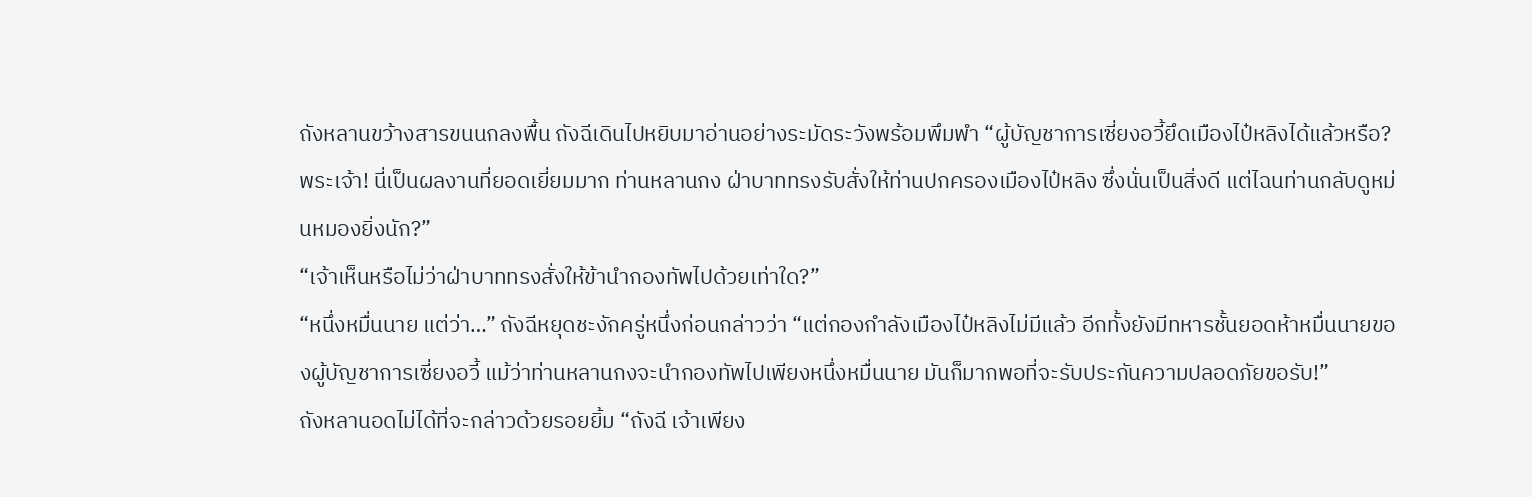ถังหลานขว้างสารขนนกลงพื้น ถังฉีเดินไปหยิบมาอ่านอย่างระมัดระวังพร้อมพึมพำ “ผู้บัญชาการเซี่ยงอวี้ยึดเมืองไป๋หลิงได้แล้วหรือ? พระเจ้า! นี่เป็นผลงานที่ยอดเยี่ยมมาก ท่านหลานกง ฝ่าบาททรงรับสั่งให้ท่านปกครองเมืองไป๋หลิง ซึ่งนั่นเป็นสิ่งดี แต่ไฉนท่านกลับดูหม่นหมองยิ่งนัก?”
“เจ้าเห็นหรือไม่ว่าฝ่าบาททรงสั่งให้ข้านำกองทัพไปด้วยเท่าใด?”
“หนึ่งหมื่นนาย แต่ว่า…” ถังฉีหยุดชะงักครู่หนึ่งก่อนกล่าวว่า “แต่กองกำลังเมืองไป๋หลิงไม่มีแล้ว อีกทั้งยังมีทหารชั้นยอดห้าหมื่นนายของผู้บัญชาการเซี่ยงอวี้ แม้ว่าท่านหลานกงจะนำกองทัพไปเพียงหนึ่งหมื่นนาย มันก็มากพอที่จะรับประกันความปลอดภัยขอรับ!”
ถังหลานอดไม่ได้ที่จะกล่าวด้วยรอยยิ้ม “ถังฉี เจ้าเพียง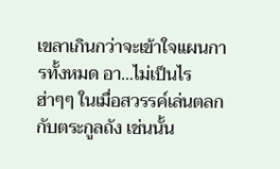เขลาเกินกว่าจะเข้าใจแผนการทั้งหมด อา…ไม่เป็นไร ฮ่าๆๆ ในเมื่อสวรรค์เล่นตลกกับตระกูลถัง เช่นนั้น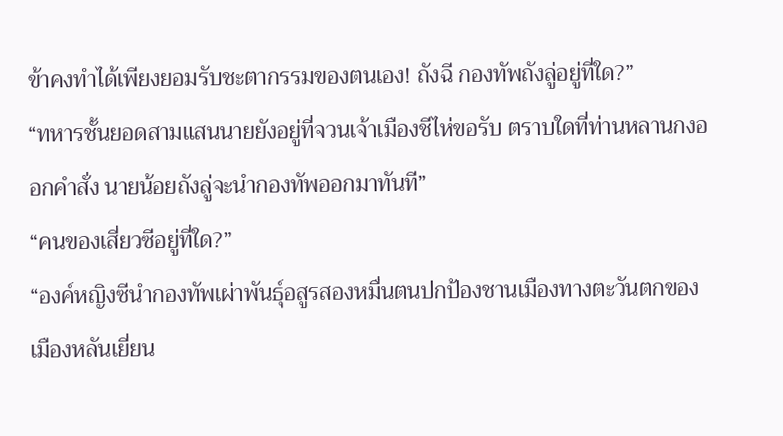ข้าคงทำได้เพียงยอมรับชะตากรรมของตนเอง! ถังฉี กองทัพถังลู่อยู่ที่ใด?”
“ทหารชั้นยอดสามแสนนายยังอยู่ที่จวนเจ้าเมืองชีไห่ขอรับ ตราบใดที่ท่านหลานกงออกคำสั่ง นายน้อยถังลู่จะนำกองทัพออกมาทันที”
“คนของเสี่ยวซีอยู่ที่ใด?”
“องค์หญิงซีนำกองทัพเผ่าพันธุ์อสูรสองหมื่นตนปกป้องชานเมืองทางตะวันตกของเมืองหลันเยี่ยน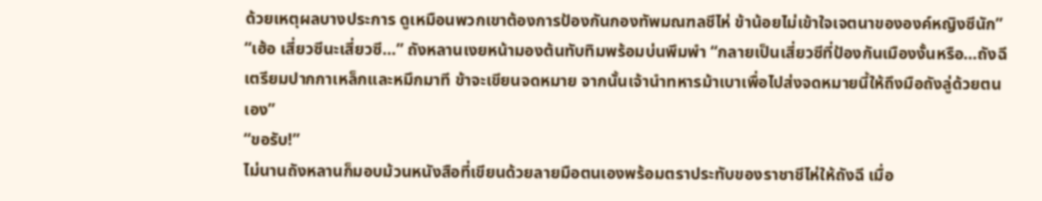ด้วยเหตุผลบางประการ ดูเหมือนพวกเขาต้องการป้องกันกองทัพมณฑลชีไห่ ข้าน้อยไม่เข้าใจเจตนาขององค์หญิงซีนัก”
“เฮ้อ เสี่ยวซีนะเสี่ยวซี…” ถังหลานเงยหน้ามองต้นทับทิมพร้อมบ่นพึมพำ “กลายเป็นเสี่ยวซีที่ป้องกันเมืองงั้นหรือ…ถังฉี เตรียมปากกาเหล็กและหมึกมาที ข้าจะเขียนจดหมาย จากนั้นเจ้านำทหารม้าเบาเพื่อไปส่งจดหมายนี้ให้ถึงมือถังลู่ด้วยตนเอง”
“ขอรับ!”
ไม่นานถังหลานก็มอบม้วนหนังสือที่เขียนด้วยลายมือตนเองพร้อมตราประทับของราชาชีไห่ให้ถังฉี เมื่อ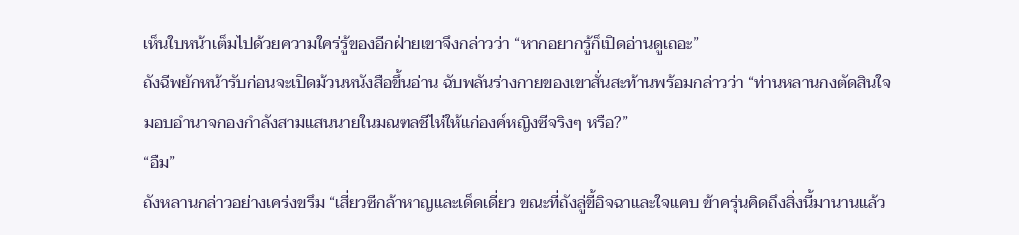เห็นใบหน้าเต็มไปด้วยความใคร่รู้ของอีกฝ่ายเขาจึงกล่าวว่า “หากอยากรู้ก็เปิดอ่านดูเถอะ”
ถังฉีพยักหน้ารับก่อนจะเปิดม้วนหนังสือขึ้นอ่าน ฉับพลันร่างกายของเขาสั่นสะท้านพร้อมกล่าวว่า “ท่านหลานกงตัดสินใจมอบอำนาจกองกำลังสามแสนนายในมณฑลชีไห่ให้แก่องค์หญิงซีจริงๆ หรือ?”
“อืม”
ถังหลานกล่าวอย่างเคร่งขรึม “เสี่ยวซีกล้าหาญและเด็ดเดี่ยว ขณะที่ถังลู่ขี้อิจฉาและใจแคบ ข้าครุ่นคิดถึงสิ่งนี้มานานแล้ว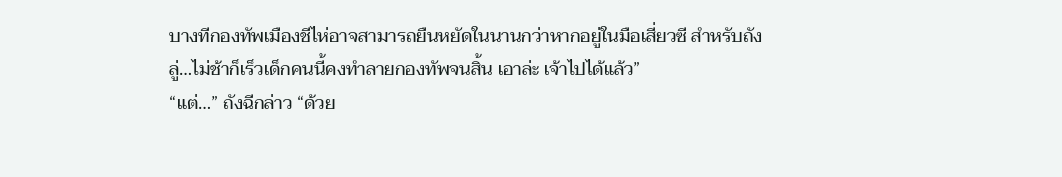บางทีกองทัพเมืองชีไห่อาจสามารถยืนหยัดในนานกว่าหากอยู่ในมือเสี่ยวซี สำหรับถังลู่…ไม่ช้าก็เร็วเด็กคนนี้คงทำลายกองทัพจนสิ้น เอาล่ะ เจ้าไปได้แล้ว”
“แต่…” ถังฉีกล่าว “ด้วย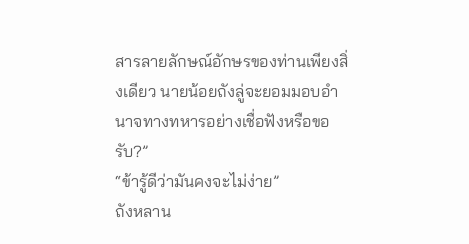สารลายลักษณ์อักษรของท่านเพียงสิ่งเดียว นายน้อยถังลู่จะยอมมอบอำนาจทางทหารอย่างเชื่อฟังหรือขอรับ?”
“ข้ารู้ดีว่ามันคงจะไม่ง่าย”
ถังหลาน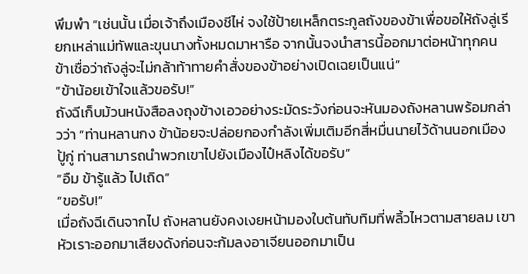พึมพำ “เช่นนั้น เมื่อเจ้าถึงเมืองชีไห่ จงใช้ป้ายเหล็กตระกูลถังของข้าเพื่อขอให้ถังลู่เรียกเหล่าแม่ทัพและขุนนางทั้งหมดมาหารือ จากนั้นจงนำสารนี้ออกมาต่อหน้าทุกคน ข้าเชื่อว่าถังลู่จะไม่กล้าท้าทายคำสั่งของข้าอย่างเปิดเฉยเป็นแน่”
“ข้าน้อยเข้าใจแล้วขอรับ!”
ถังฉีเก็บม้วนหนังสือลงถุงข้างเอวอย่างระมัดระวังก่อนจะหันมองถังหลานพร้อมกล่าวว่า “ท่านหลานกง ข้าน้อยจะปล่อยกองกำลังเพิ่มเติมอีกสี่หมื่นนายไว้ด้านนอกเมืองปู้กู่ ท่านสามารถนำพวกเขาไปยังเมืองไป๋หลิงได้ขอรับ”
“อืม ข้ารู้แล้ว ไปเถิด”
“ขอรับ!”
เมื่อถังฉีเดินจากไป ถังหลานยังคงเงยหน้ามองใบต้นทับทิมที่พลิ้วไหวตามสายลม เขาหัวเราะออกมาเสียงดังก่อนจะก้มลงอาเจียนออกมาเป็น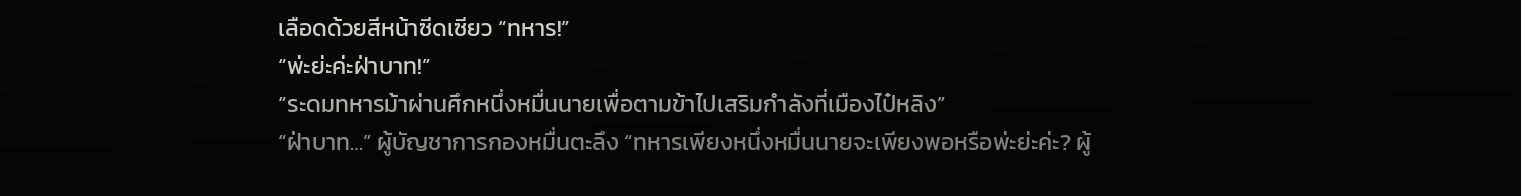เลือดด้วยสีหน้าซีดเซียว “ทหาร!”
“พ่ะย่ะค่ะฝ่าบาท!”
“ระดมทหารม้าผ่านศึกหนึ่งหมื่นนายเพื่อตามข้าไปเสริมกำลังที่เมืองไป๋หลิง”
“ฝ่าบาท…” ผู้บัญชาการกองหมื่นตะลึง “ทหารเพียงหนึ่งหมื่นนายจะเพียงพอหรือพ่ะย่ะค่ะ? ผู้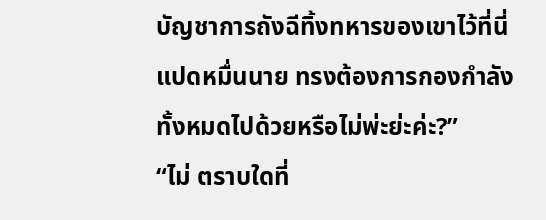บัญชาการถังฉีทิ้งทหารของเขาไว้ที่นี่แปดหมื่นนาย ทรงต้องการกองกำลังทั้งหมดไปด้วยหรือไม่พ่ะย่ะค่ะ?”
“ไม่ ตราบใดที่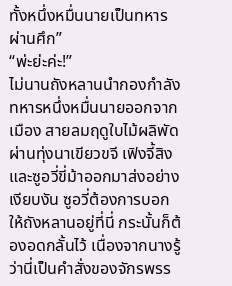ทั้งหนึ่งหมื่นนายเป็นทหารผ่านศึก”
“พ่ะย่ะค่ะ!”
ไม่นานถังหลานนำกองกำลังทหารหนึ่งหมื่นนายออกจากเมือง สายลมฤดูใบไม้ผลิพัดผ่านทุ่งนาเขียวขจี เฟิงจี้สิงและซูอวี่ขี่ม้าออกมาส่งอย่างเงียบงัน ซูอวี่ต้องการบอกให้ถังหลานอยู่ที่นี่ กระนั้นก็ต้องอดกลั้นไว้ เนื่องจากนางรู้ว่านี่เป็นคำสั่งของจักรพรร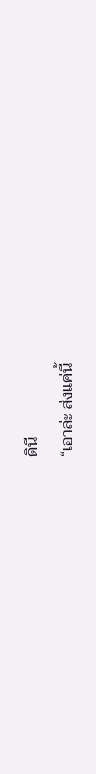ดินี
“เอาล่ะ ส่งแค่นี้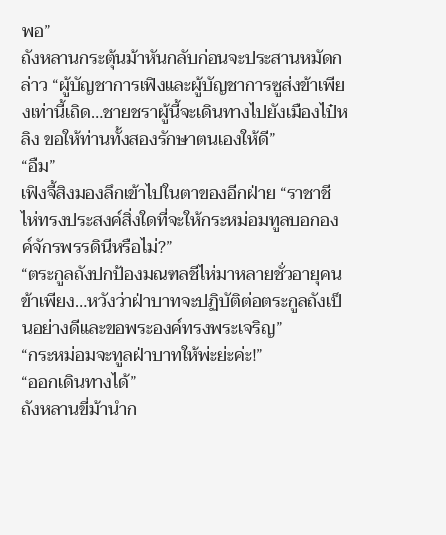พอ”
ถังหลานกระตุ้นม้าหันกลับก่อนจะประสานหมัดกล่าว “ผู้บัญชาการเฟิงและผู้บัญชาการซูส่งข้าเพียงเท่านี้เถิด…ชายชราผู้นี้จะเดินทางไปยังเมืองไป๋หลิง ขอให้ท่านทั้งสองรักษาตนเองให้ดี”
“อืม”
เฟิงจี้สิงมองลึกเข้าไปในตาของอีกฝ่าย “ราชาชีไห่ทรงประสงค์สิ่งใดที่จะให้กระหม่อมทูลบอกองค์จักรพรรดินีหรือไม่?”
“ตระกูลถังปกป้องมณฑลชีไห่มาหลายชั่วอายุคน ข้าเพียง…หวังว่าฝ่าบาทจะปฏิบัติต่อตระกูลถังเป็นอย่างดีและขอพระองค์ทรงพระเจริญ”
“กระหม่อมจะทูลฝ่าบาทให้พ่ะย่ะค่ะ!”
“ออกเดินทางได้”
ถังหลานขี่ม้านำก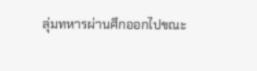ลุ่มทหารผ่านศึกออกไปขณะ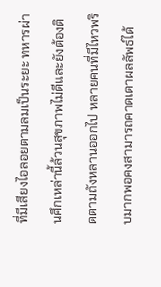ที่มีเสียงไอลอยตามลมเป็นระยะ ทหารผ่านศึกเหล่านี้ล้วนสุขภาพไม่ดีและยังต้องติดตามถังหลานออกไป หลายคนที่มีไหวพริบมากพอคงสามารถคาดเดาผลลัพธ์ได้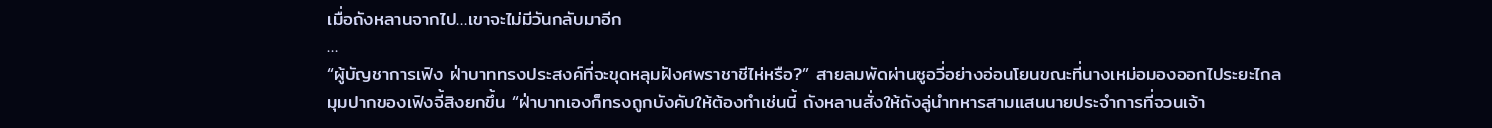เมื่อถังหลานจากไป…เขาจะไม่มีวันกลับมาอีก
…
“ผู้บัญชาการเฟิง ฝ่าบาททรงประสงค์ที่จะขุดหลุมฝังศพราชาชีไห่หรือ?” สายลมพัดผ่านซูอวี่อย่างอ่อนโยนขณะที่นางเหม่อมองออกไประยะไกล
มุมปากของเฟิงจี้สิงยกขึ้น “ฝ่าบาทเองก็ทรงถูกบังคับให้ต้องทำเช่นนี้ ถังหลานสั่งให้ถังลู่นำทหารสามแสนนายประจำการที่จวนเจ้า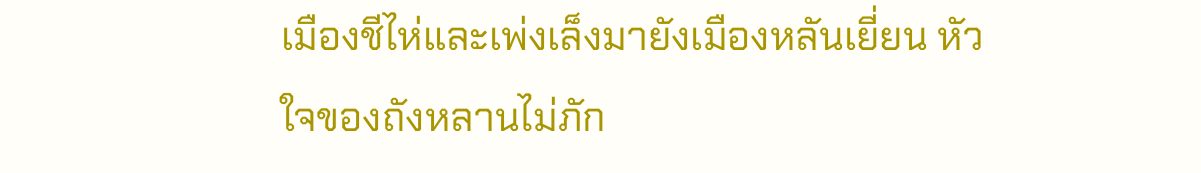เมืองชีไห่และเพ่งเล็งมายังเมืองหลันเยี่ยน หัวใจของถังหลานไม่ภัก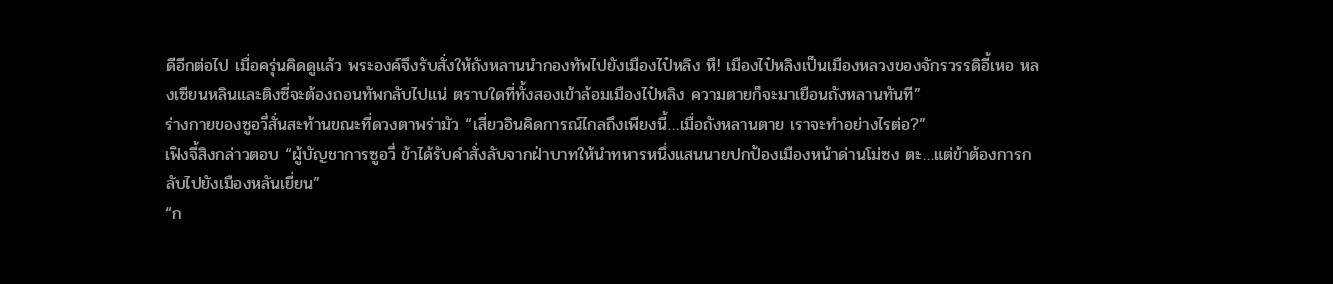ดีอีกต่อไป เมื่อครุ่นคิดดูแล้ว พระองค์จึงรับสั่งให้ถังหลานนำกองทัพไปยังเมืองไป๋หลิง หึ! เมืองไป๋หลิงเป็นเมืองหลวงของจักรวรรดิอี้เหอ หลงเซียนหลินและติงซี่จะต้องถอนทัพกลับไปแน่ ตราบใดที่ทั้งสองเข้าล้อมเมืองไป๋หลิง ความตายก็จะมาเยือนถังหลานทันที”
ร่างกายของซูอวี่สั่นสะท้านขณะที่ดวงตาพร่ามัว “เสี่ยวอินคิดการณ์ไกลถึงเพียงนี้…เมื่อถังหลานตาย เราจะทำอย่างไรต่อ?”
เฟิงจี้สิงกล่าวตอบ “ผู้บัญชาการซูอวี่ ข้าได้รับคำสั่งลับจากฝ่าบาทให้นำทหารหนึ่งแสนนายปกป้องเมืองหน้าด่านโม่ซง ตะ…แต่ข้าต้องการกลับไปยังเมืองหลันเยี่ยน”
“ก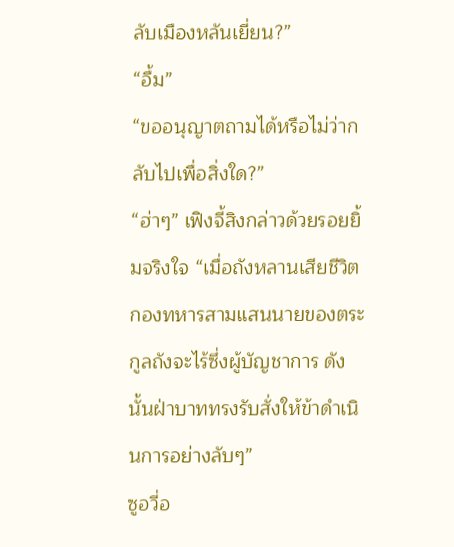ลับเมืองหลันเยี่ยน?”
“อื้ม”
“ขออนุญาตถามได้หรือไม่ว่ากลับไปเพื่อสิ่งใด?”
“ฮ่าๆ” เฟิงจี้สิงกล่าวด้วยรอยยิ้มจริงใจ “เมื่อถังหลานเสียชีวิต กองทหารสามแสนนายของตระกูลถังจะไร้ซึ่งผู้บัญชาการ ดังนั้นฝ่าบาททรงรับสั่งให้ข้าดำเนินการอย่างลับๆ”
ซูอวี่อ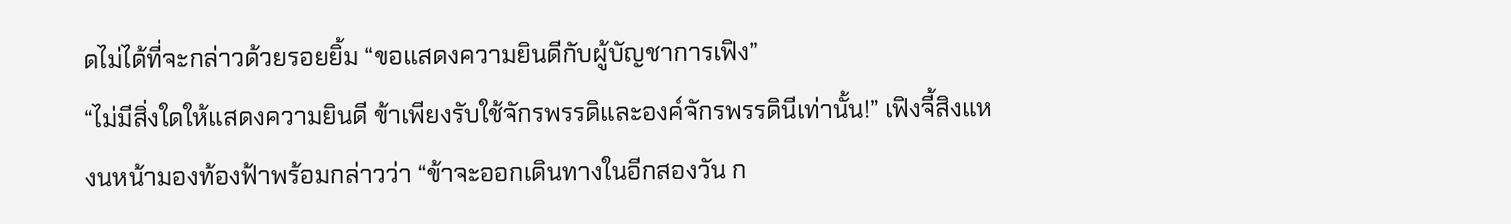ดไม่ได้ที่จะกล่าวด้วยรอยยิ้ม “ขอแสดงความยินดีกับผู้บัญชาการเฟิง”
“ไม่มีสิ่งใดให้แสดงความยินดี ข้าเพียงรับใช้จักรพรรดิและองค์จักรพรรดินีเท่านั้น!” เฟิงจี้สิงแหงนหน้ามองท้องฟ้าพร้อมกล่าวว่า “ข้าจะออกเดินทางในอีกสองวัน ก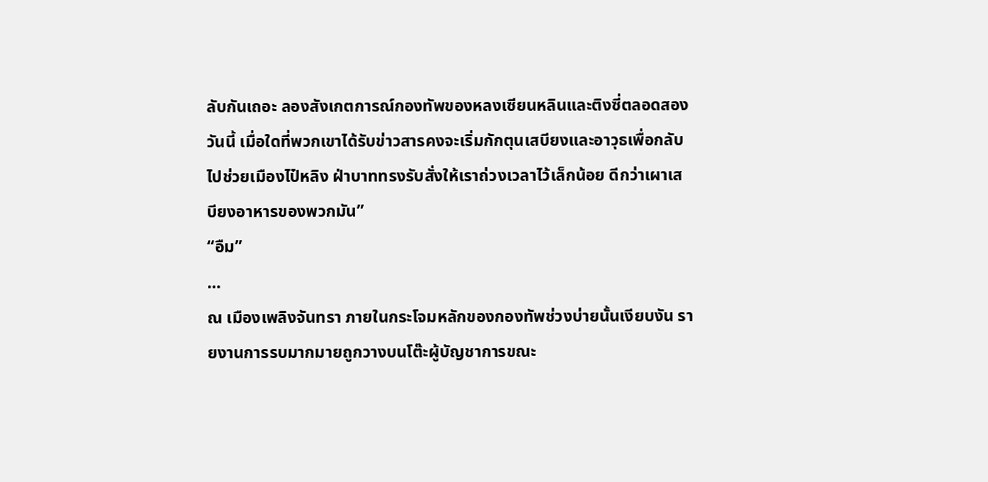ลับกันเถอะ ลองสังเกตการณ์กองทัพของหลงเซียนหลินและติงซี่ตลอดสองวันนี้ เมื่อใดที่พวกเขาได้รับข่าวสารคงจะเริ่มกักตุนเสบียงและอาวุธเพื่อกลับไปช่วยเมืองไป๋หลิง ฝ่าบาททรงรับสั่งให้เราถ่วงเวลาไว้เล็กน้อย ดีกว่าเผาเสบียงอาหารของพวกมัน”
“อืม”
…
ณ เมืองเพลิงจันทรา ภายในกระโจมหลักของกองทัพช่วงบ่ายนั้นเงียบงัน รายงานการรบมากมายถูกวางบนโต๊ะผู้บัญชาการขณะ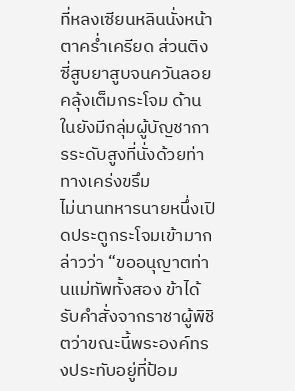ที่หลงเซียนหลินนั่งหน้าตาคร่ำเครียด ส่วนติงซี่สูบยาสูบจนควันลอยคลุ้งเต็มกระโจม ด้านในยังมีกลุ่มผู้บัญชาการระดับสูงที่นั่งด้วยท่าทางเคร่งขรึม
ไม่นานทหารนายหนึ่งเปิดประตูกระโจมเข้ามากล่าวว่า “ขออนุญาตท่านแม่ทัพทั้งสอง ข้าได้รับคำสั่งจากราชาผู้พิชิตว่าขณะนี้พระองค์ทรงประทับอยู่ที่ป้อม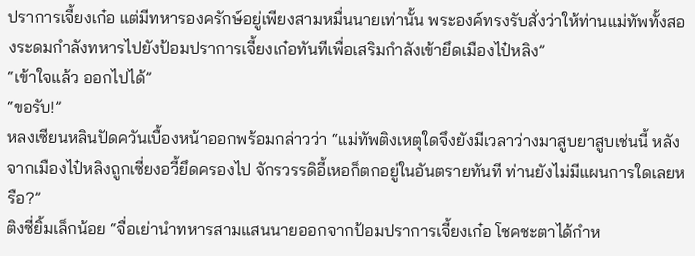ปราการเจี้ยงเก๋อ แต่มีทหารองครักษ์อยู่เพียงสามหมื่นนายเท่านั้น พระองค์ทรงรับสั่งว่าให้ท่านแม่ทัพทั้งสองระดมกำลังทหารไปยังป้อมปราการเจี้ยงเก๋อทันทีเพื่อเสริมกำลังเข้ายึดเมืองไป๋หลิง”
“เข้าใจแล้ว ออกไปได้”
“ขอรับ!”
หลงเซียนหลินปัดควันเบื้องหน้าออกพร้อมกล่าวว่า “แม่ทัพติงเหตุใดจึงยังมีเวลาว่างมาสูบยาสูบเช่นนี้ หลังจากเมืองไป๋หลิงถูกเซี่ยงอวี้ยึดครองไป จักรวรรดิอี้เหอก็ตกอยู่ในอันตรายทันที ท่านยังไม่มีแผนการใดเลยหรือ?”
ติงซี่ยิ้มเล็กน้อย “จื่อเย่านำทหารสามแสนนายออกจากป้อมปราการเจี้ยงเก๋อ โชคชะตาได้กำห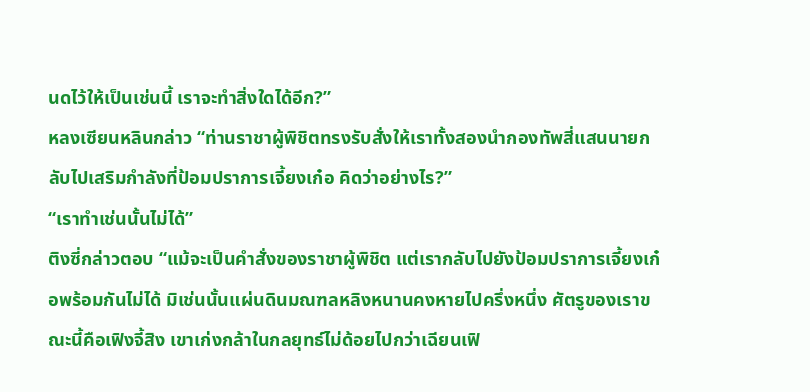นดไว้ให้เป็นเช่นนี้ เราจะทำสิ่งใดได้อีก?”
หลงเซียนหลินกล่าว “ท่านราชาผู้พิชิตทรงรับสั่งให้เราทั้งสองนำกองทัพสี่แสนนายกลับไปเสริมกำลังที่ป้อมปราการเจี้ยงเก๋อ คิดว่าอย่างไร?”
“เราทำเช่นนั้นไม่ได้”
ติงซี่กล่าวตอบ “แม้จะเป็นคำสั่งของราชาผู้พิชิต แต่เรากลับไปยังป้อมปราการเจี้ยงเก๋อพร้อมกันไม่ได้ มิเช่นนั้นแผ่นดินมณฑลหลิงหนานคงหายไปครึ่งหนึ่ง ศัตรูของเราขณะนี้คือเฟิงจี้สิง เขาเก่งกล้าในกลยุทธ์ไม่ด้อยไปกว่าเฉียนเฟิ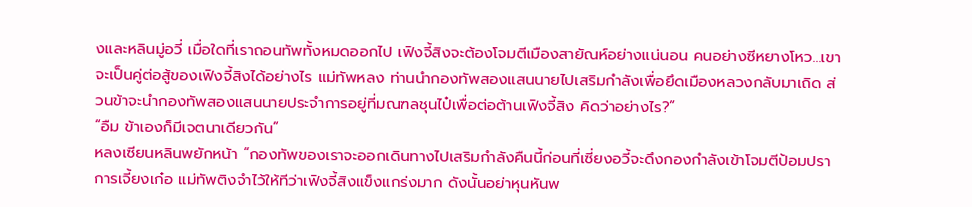งและหลินมู่อวี่ เมื่อใดที่เราถอนทัพทั้งหมดออกไป เฟิงจี้สิงจะต้องโจมตีเมืองสายัณห์อย่างแน่นอน คนอย่างซีหยางโหว…เขาจะเป็นคู่ต่อสู้ของเฟิงจี้สิงได้อย่างไร แม่ทัพหลง ท่านนำกองทัพสองแสนนายไปเสริมกำลังเพื่อยึดเมืองหลวงกลับมาเถิด ส่วนข้าจะนำกองทัพสองแสนนายประจำการอยู่ที่มณฑลชุนไป๋เพื่อต่อต้านเฟิงจี้สิง คิดว่าอย่างไร?”
“อืม ข้าเองก็มีเจตนาเดียวกัน”
หลงเซียนหลินพยักหน้า “กองทัพของเราจะออกเดินทางไปเสริมกำลังคืนนี้ก่อนที่เซี่ยงอวี้จะดึงกองกำลังเข้าโจมตีป้อมปราการเจี้ยงเก๋อ แม่ทัพติงจำไว้ให้ทีว่าเฟิงจี้สิงแข็งแกร่งมาก ดังนั้นอย่าหุนหันพ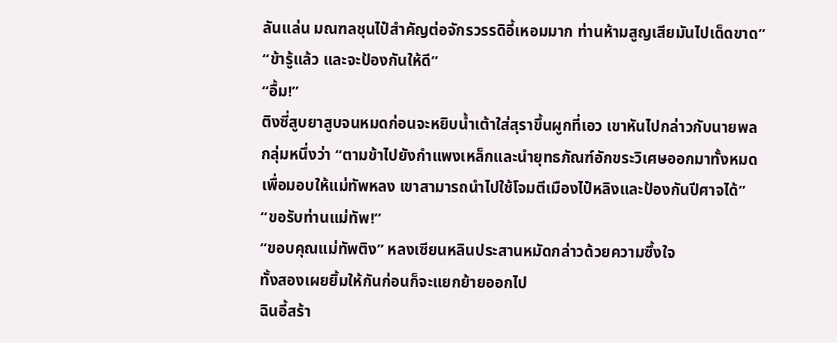ลันแล่น มณฑลชุนไป๋สำคัญต่อจักรวรรดิอี้เหอมมาก ท่านห้ามสูญเสียมันไปเด็ดขาด”
“ข้ารู้แล้ว และจะป้องกันให้ดี”
“อื้ม!”
ติงซี่สูบยาสูบจนหมดก่อนจะหยิบน้ำเต้าใส่สุราขึ้นผูกที่เอว เขาหันไปกล่าวกับนายพลกลุ่มหนึ่งว่า “ตามข้าไปยังกำแพงเหล็กและนำยุทธภัณฑ์อักขระวิเศษออกมาทั้งหมดเพื่อมอบให้แม่ทัพหลง เขาสามารถนำไปใช้โจมตีเมืองไป๋หลิงและป้องกันปีศาจได้”
“ขอรับท่านแม่ทัพ!”
“ขอบคุณแม่ทัพติง” หลงเซียนหลินประสานหมัดกล่าวด้วยความซึ้งใจ
ทั้งสองเผยยิ้มให้กันก่อนก็จะแยกย้ายออกไป
ฉินอี้สร้า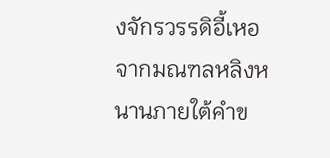งจักรวรรดิอี้เหอจากมณฑลหลิงหนานภายใต้คำข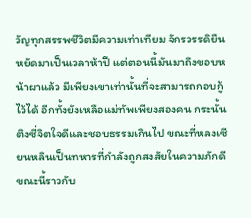วัญทุกสรรพชีวิตมีความเท่าเทียม จักรวรรดิยืนหยัดมาเป็นเวลาห้าปี แต่ตอนนี้มันมาถึงขอบหน้าผาแล้ว มีเพียงเขาเท่านั้นที่จะสามารถกอบกู้ไว้ได้ อีกทั้งยังเหลือแม่ทัพเพียงสองคน กระนั้นติงซี่จิตใจดีและชอบธรรมเกินไป ขณะที่หลงเซียนหลินเป็นทหารที่กำลังถูกสงสัยในความภักดี ขณะนี้ราวกับ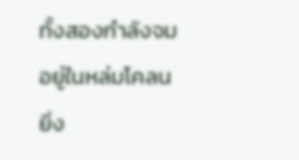ทั้งสองกำลังจมอยู่ในหล่มโคลน ยิ่ง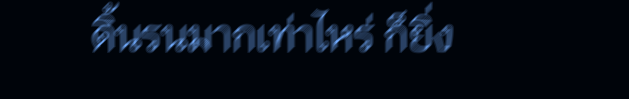ดิ้นรนมากเท่าไหร่ ก็ยิ่ง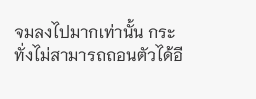จมลงไปมากเท่านั้น กระทั่งไม่สามารถถอนตัวได้อี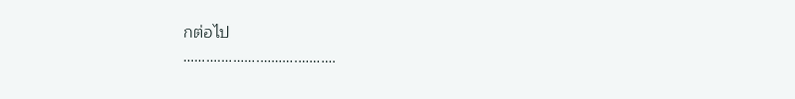กต่อไป
……….……….……….……….